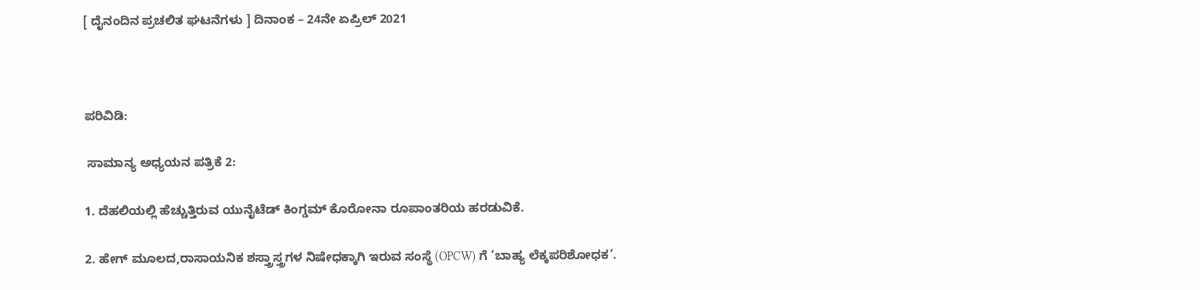[ ದೈನಂದಿನ ಪ್ರಚಲಿತ ಘಟನೆಗಳು ] ದಿನಾಂಕ – 24ನೇ ಏಪ್ರಿಲ್ 2021



ಪರಿವಿಡಿ:

 ಸಾಮಾನ್ಯ ಅಧ್ಯಯನ ಪತ್ರಿಕೆ 2:

1. ದೆಹಲಿಯಲ್ಲಿ ಹೆಚ್ಚುತ್ತಿರುವ ಯುನೈಟೆಡ್ ಕಿಂಗ್ಡಮ್ ಕೊರೋನಾ ರೂಪಾಂತರಿಯ ಹರಡುವಿಕೆ.

2. ಹೇಗ್ ಮೂಲದ,ರಾಸಾಯನಿಕ ಶಸ್ತ್ರಾಸ್ತ್ರಗಳ ನಿಷೇಧಕ್ಕಾಗಿ ಇರುವ ಸಂಸ್ಥೆ (OPCW) ಗೆ ‘ಬಾಹ್ಯ ಲೆಕ್ಕಪರಿಶೋಧಕ’.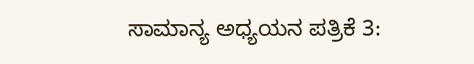ಸಾಮಾನ್ಯ ಅಧ್ಯಯನ ಪತ್ರಿಕೆ 3: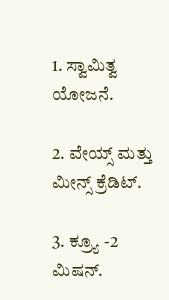1. ಸ್ವಾಮಿತ್ವ ಯೋಜನೆ.

2. ವೇಯ್ಸ್ ಮತ್ತು ಮೀನ್ಸ್ ಕ್ರೆಡಿಟ್.

3. ಕ್ರ್ಯೂ -2 ಮಿಷನ್.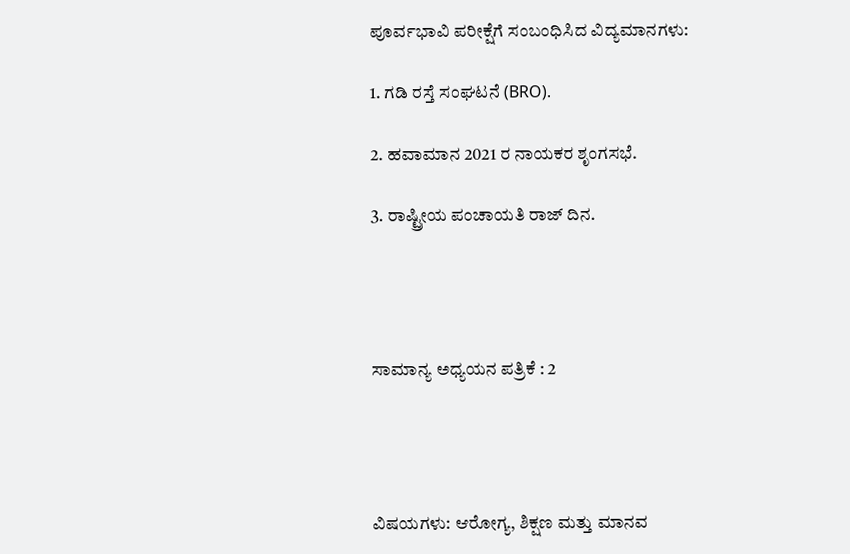ಪೂರ್ವಭಾವಿ ಪರೀಕ್ಷೆಗೆ ಸಂಬಂಧಿಸಿದ ವಿದ್ಯಮಾನಗಳು:

1. ಗಡಿ ರಸ್ತೆ ಸಂಘಟನೆ (BRO).

2. ಹವಾಮಾನ 2021 ರ ನಾಯಕರ ಶೃಂಗಸಭೆ.

3. ರಾಷ್ಟ್ರೀಯ ಪಂಚಾಯತಿ ರಾಜ್ ದಿನ.




ಸಾಮಾನ್ಯ ಅಧ್ಯಯನ ಪತ್ರಿಕೆ : 2




ವಿಷಯಗಳು: ಆರೋಗ್ಯ, ಶಿಕ್ಷಣ ಮತ್ತು ಮಾನವ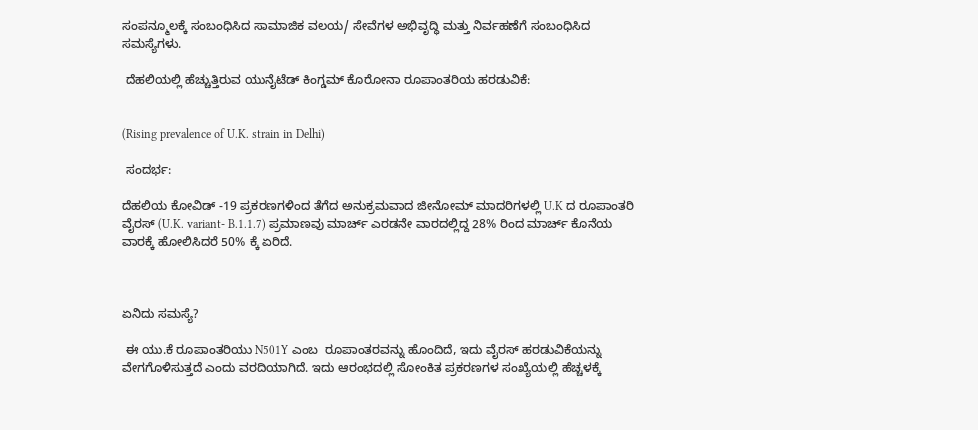ಸಂಪನ್ಮೂಲಕ್ಕೆ ಸಂಬಂಧಿಸಿದ ಸಾಮಾಜಿಕ ವಲಯ/ ಸೇವೆಗಳ ಅಭಿವೃದ್ಧಿ ಮತ್ತು ನಿರ್ವಹಣೆಗೆ ಸಂಬಂಧಿಸಿದ ಸಮಸ್ಯೆಗಳು.

 ದೆಹಲಿಯಲ್ಲಿ ಹೆಚ್ಚುತ್ತಿರುವ ಯುನೈಟೆಡ್ ಕಿಂಗ್ಡಮ್ ಕೊರೋನಾ ರೂಪಾಂತರಿಯ ಹರಡುವಿಕೆ:


(Rising prevalence of U.K. strain in Delhi)

 ಸಂದರ್ಭ:

ದೆಹಲಿಯ ಕೋವಿಡ್ -19 ಪ್ರಕರಣಗಳಿಂದ ತೆಗೆದ ಅನುಕ್ರಮವಾದ ಜೀನೋಮ್ ಮಾದರಿಗಳಲ್ಲಿ U.K ದ ರೂಪಾಂತರಿ ವೈರಸ್ (U.K. variant- B.1.1.7) ಪ್ರಮಾಣವು ಮಾರ್ಚ್ ಎರಡನೇ ವಾರದಲ್ಲಿದ್ದ 28% ರಿಂದ ಮಾರ್ಚ್ ಕೊನೆಯ ವಾರಕ್ಕೆ ಹೋಲಿಸಿದರೆ 50% ಕ್ಕೆ ಏರಿದೆ.



ಏನಿದು ಸಮಸ್ಯೆ?

 ಈ ಯು.ಕೆ ರೂಪಾಂತರಿಯು N501Y ಎಂಬ  ರೂಪಾಂತರವನ್ನು ಹೊಂದಿದೆ, ಇದು ವೈರಸ್ ಹರಡುವಿಕೆಯನ್ನು ವೇಗಗೊಳಿಸುತ್ತದೆ ಎಂದು ವರದಿಯಾಗಿದೆ. ಇದು ಆರಂಭದಲ್ಲಿ ಸೋಂಕಿತ ಪ್ರಕರಣಗಳ ಸಂಖ್ಯೆಯಲ್ಲಿ ಹೆಚ್ಚಳಕ್ಕೆ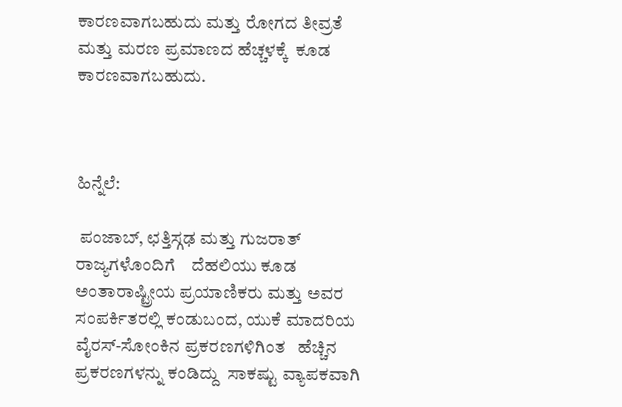ಕಾರಣವಾಗಬಹುದು ಮತ್ತು ರೋಗದ ತೀವ್ರತೆ ಮತ್ತು ಮರಣ ಪ್ರಮಾಣದ ಹೆಚ್ಚಳಕ್ಕೆ  ಕೂಡ ಕಾರಣವಾಗಬಹುದು.



ಹಿನ್ನೆಲೆ:

 ಪಂಜಾಬ್, ಛತ್ತಿಸ್ಗಢ ಮತ್ತು ಗುಜರಾತ್ ರಾಜ್ಯಗಳೊಂದಿಗೆ    ದೆಹಲಿಯು ಕೂಡ  ಅಂತಾರಾಷ್ಟ್ರೀಯ ಪ್ರಯಾಣಿಕರು ಮತ್ತು ಅವರ ಸಂಪರ್ಕಿತರಲ್ಲಿ ಕಂಡುಬಂದ, ಯುಕೆ ಮಾದರಿಯ ವೈರಸ್-ಸೋಂಕಿನ ಪ್ರಕರಣಗಳಿಗಿಂತ   ಹೆಚ್ಚಿನ ಪ್ರಕರಣಗಳನ್ನು ಕಂಡಿದ್ದು  ಸಾಕಷ್ಟು ವ್ಯಾಪಕವಾಗಿ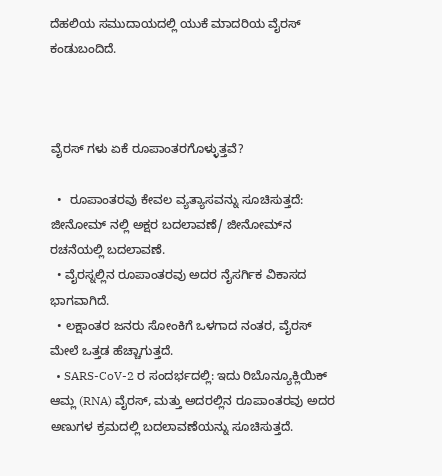ದೆಹಲಿಯ ಸಮುದಾಯದಲ್ಲಿ ಯುಕೆ ಮಾದರಿಯ ವೈರಸ್ ಕಂಡುಬಂದಿದೆ.



ವೈರಸ್ ಗಳು ಏಕೆ ರೂಪಾಂತರಗೊಳ್ಳುತ್ತವೆ?

  •  ರೂಪಾಂತರವು ಕೇವಲ ವ್ಯತ್ಯಾಸವನ್ನು ಸೂಚಿಸುತ್ತದೆ: ಜೀನೋಮ್ ನಲ್ಲಿ ಅಕ್ಷರ ಬದಲಾವಣೆ/ ಜೀನೋಮ್‌ನ ರಚನೆಯಲ್ಲಿ ಬದಲಾವಣೆ.
  • ವೈರಸ್ನಲ್ಲಿನ ರೂಪಾಂತರವು ಅದರ ನೈಸರ್ಗಿಕ ವಿಕಾಸದ ಭಾಗವಾಗಿದೆ.
  • ಲಕ್ಷಾಂತರ ಜನರು ಸೋಂಕಿಗೆ ಒಳಗಾದ ನಂತರ, ವೈರಸ್ ಮೇಲೆ ಒತ್ತಡ ಹೆಚ್ಚಾಗುತ್ತದೆ.
  • SARS-CoV-2 ರ ಸಂದರ್ಭದಲ್ಲಿ: ಇದು ರಿಬೊನ್ಯೂಕ್ಲಿಯಿಕ್ ಆಮ್ಲ (RNA) ವೈರಸ್, ಮತ್ತು ಅದರಲ್ಲಿನ ರೂಪಾಂತರವು ಅದರ ಅಣುಗಳ ಕ್ರಮದಲ್ಲಿ ಬದಲಾವಣೆಯನ್ನು ಸೂಚಿಸುತ್ತದೆ.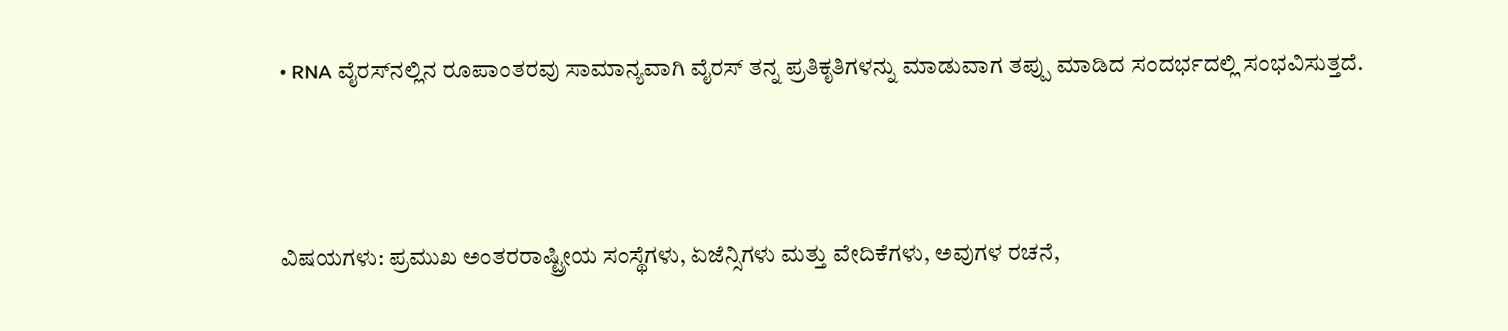• RNA ವೈರಸ್‌ನಲ್ಲಿನ ರೂಪಾಂತರವು ಸಾಮಾನ್ಯವಾಗಿ ವೈರಸ್‌ ತನ್ನ ಪ್ರತಿಕೃತಿಗಳನ್ನು ಮಾಡುವಾಗ ತಪ್ಪು ಮಾಡಿದ ಸಂದರ್ಭದಲ್ಲಿ ಸಂಭವಿಸುತ್ತದೆ.



ವಿಷಯಗಳು: ಪ್ರಮುಖ ಅಂತರರಾಷ್ಟ್ರೀಯ ಸಂಸ್ಥೆಗಳು, ಏಜೆನ್ಸಿಗಳು ಮತ್ತು ವೇದಿಕೆಗಳು, ಅವುಗಳ ರಚನೆ,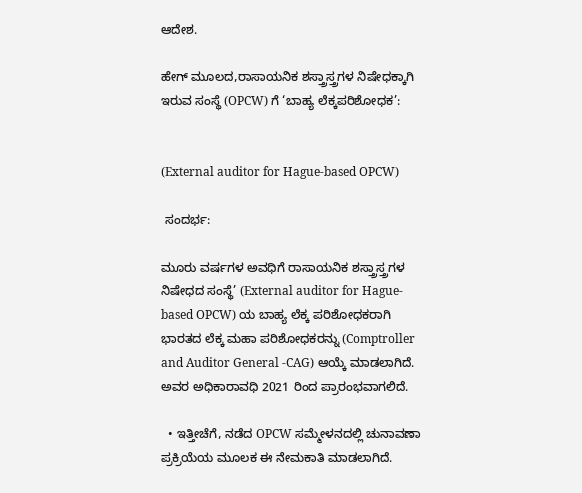ಆದೇಶ.

ಹೇಗ್ ಮೂಲದ,ರಾಸಾಯನಿಕ ಶಸ್ತ್ರಾಸ್ತ್ರಗಳ ನಿಷೇಧಕ್ಕಾಗಿ ಇರುವ ಸಂಸ್ಥೆ (OPCW) ಗೆ ‘ಬಾಹ್ಯ ಲೆಕ್ಕಪರಿಶೋಧಕ’:


(External auditor for Hague-based OPCW)

 ಸಂದರ್ಭ:

ಮೂರು ವರ್ಷಗಳ ಅವಧಿಗೆ ರಾಸಾಯನಿಕ ಶಸ್ತ್ರಾಸ್ತ್ರಗಳ ನಿಷೇಧದ ಸಂಸ್ಥೆ’ (External auditor for Hague-based OPCW) ಯ ಬಾಹ್ಯ ಲೆಕ್ಕ ಪರಿಶೋಧಕರಾಗಿ ಭಾರತದ ಲೆಕ್ಕ ಮಹಾ ಪರಿಶೋಧಕರನ್ನು (Comptroller and Auditor General -CAG) ಆಯ್ಕೆ ಮಾಡಲಾಗಿದೆ. ಅವರ ಅಧಿಕಾರಾವಧಿ 2021 ರಿಂದ ಪ್ರಾರಂಭವಾಗಲಿದೆ.

  • ಇತ್ತೀಚೆಗೆ, ನಡೆದ OPCW ಸಮ್ಮೇಳನದಲ್ಲಿ ಚುನಾವಣಾ ಪ್ರಕ್ರಿಯೆಯ ಮೂಲಕ ಈ ನೇಮಕಾತಿ ಮಾಡಲಾಗಿದೆ.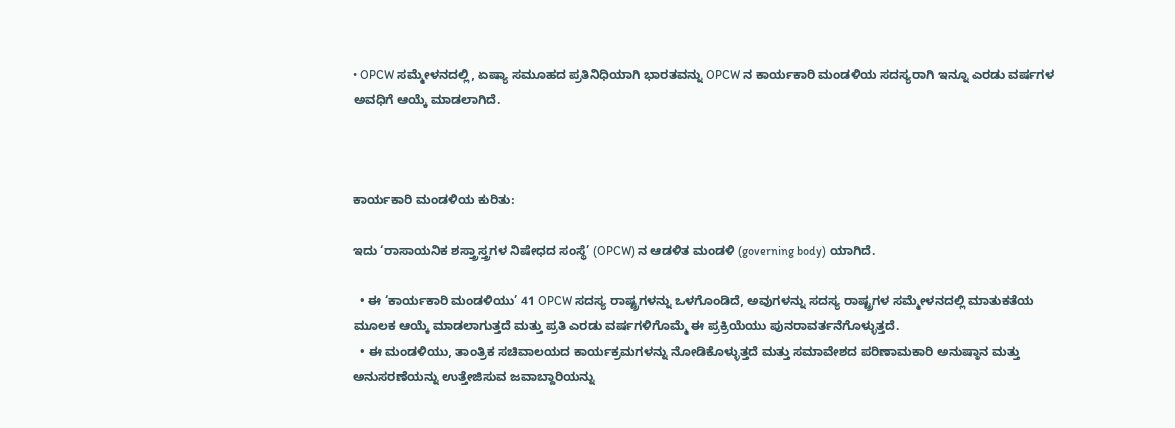• OPCW ಸಮ್ಮೇಳನದಲ್ಲಿ, ಏಷ್ಯಾ ಸಮೂಹದ ಪ್ರತಿನಿಧಿಯಾಗಿ ಭಾರತವನ್ನು OPCW ನ ಕಾರ್ಯಕಾರಿ ಮಂಡಳಿಯ ಸದಸ್ಯರಾಗಿ ಇನ್ನೂ ಎರಡು ವರ್ಷಗಳ ಅವಧಿಗೆ ಆಯ್ಕೆ ಮಾಡಲಾಗಿದೆ.



ಕಾರ್ಯಕಾರಿ ಮಂಡಳಿಯ ಕುರಿತು:

ಇದು ‘ರಾಸಾಯನಿಕ ಶಸ್ತ್ರಾಸ್ತ್ರಗಳ ನಿಷೇಧದ ಸಂಸ್ಥೆ’ (OPCW) ನ ಆಡಳಿತ ಮಂಡಳಿ (governing body) ಯಾಗಿದೆ.

  • ಈ ‘ಕಾರ್ಯಕಾರಿ ಮಂಡಳಿಯು’ 41 OPCW ಸದಸ್ಯ ರಾಷ್ಟ್ರಗಳನ್ನು ಒಳಗೊಂಡಿದೆ, ಅವುಗಳನ್ನು ಸದಸ್ಯ ರಾಷ್ಟ್ರಗಳ ಸಮ್ಮೇಳನದಲ್ಲಿ ಮಾತುಕತೆಯ ಮೂಲಕ ಆಯ್ಕೆ ಮಾಡಲಾಗುತ್ತದೆ ಮತ್ತು ಪ್ರತಿ ಎರಡು ವರ್ಷಗಳಿಗೊಮ್ಮೆ ಈ ಪ್ರಕ್ರಿಯೆಯು ಪುನರಾವರ್ತನೆಗೊಳ್ಳುತ್ತದೆ.
  • ಈ ಮಂಡಳಿಯು, ತಾಂತ್ರಿಕ ಸಚಿವಾಲಯದ ಕಾರ್ಯಕ್ರಮಗಳನ್ನು ನೋಡಿಕೊಳ್ಳುತ್ತದೆ ಮತ್ತು ಸಮಾವೇಶದ ಪರಿಣಾಮಕಾರಿ ಅನುಷ್ಠಾನ ಮತ್ತು ಅನುಸರಣೆಯನ್ನು ಉತ್ತೇಜಿಸುವ ಜವಾಬ್ದಾರಿಯನ್ನು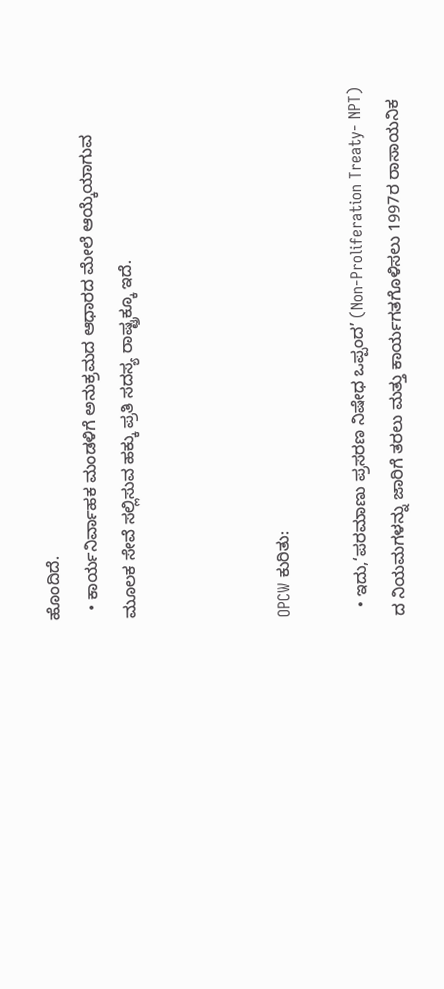ಹೊಂದಿದೆ.
  • ಕಾರ್ಯನಿರ್ವಾಹಕ ಮಂಡಳಿಗೆ ಅನುಕ್ರಮದ ಆಧಾರದ ಮೇಲೆ ಆಯ್ಕೆಯಾಗುವ ಮೂಲಕ ಸೇವೆ ಸಲ್ಲಿಸುವ ಹಕ್ಕು ಪ್ರತಿ ಸದಸ್ಯ ರಾಷ್ಟ್ರಕ್ಕೂ ಇದೆ.



OPCW ಕುರಿತು:

  • ಇದು,‘ಪರಮಾಣು ಪ್ರಸರಣ ನಿಷೇಧ ಒಪ್ಪಂದ’ (Non-Proliferation Treaty- NPT) ದ ನಿಯಮಗಳನ್ನು ಜಾರಿಗೆ ತರಲು ಮತ್ತು ಕಾರ್ಯಗತಗೊಳಿಸಲು 1997ರ ರಾಸಾಯನಿಕ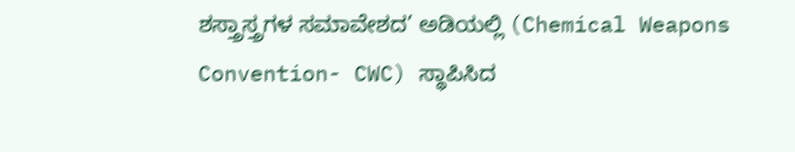ಶಸ್ತ್ರಾಸ್ತ್ರಗಳ ಸಮಾವೇಶದ’ ಅಡಿಯಲ್ಲಿ (Chemical Weapons Convention- CWC) ಸ್ಥಾಪಿಸಿದ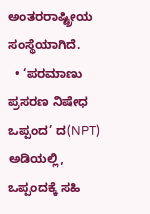ಅಂತರರಾಷ್ಟ್ರೀಯ ಸಂಸ್ಥೆಯಾಗಿದೆ.
  • ‘ಪರಮಾಣು ಪ್ರಸರಣ ನಿಷೇಧ ಒಪ್ಪಂದ’ ದ(NPT) ಅಡಿಯಲ್ಲಿ, ಒಪ್ಪಂದಕ್ಕೆ ಸಹಿ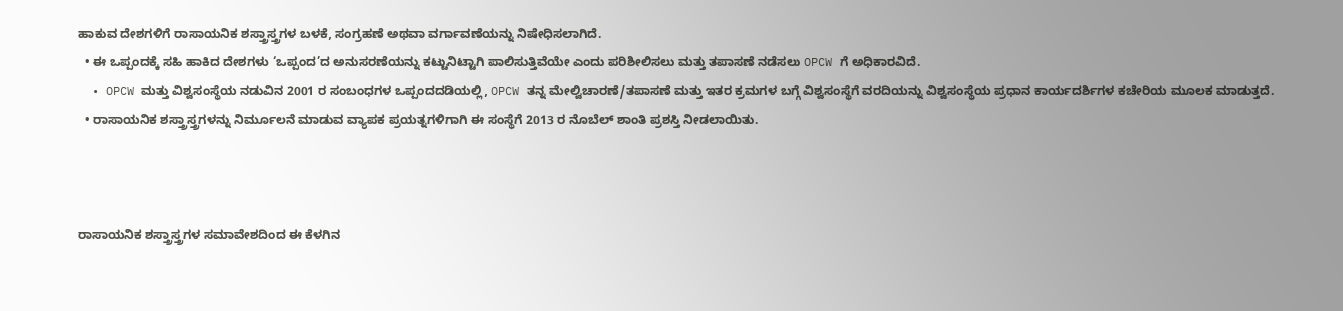ಹಾಕುವ ದೇಶಗಳಿಗೆ ರಾಸಾಯನಿಕ ಶಸ್ತ್ರಾಸ್ತ್ರಗಳ ಬಳಕೆ, ಸಂಗ್ರಹಣೆ ಅಥವಾ ವರ್ಗಾವಣೆಯನ್ನು ನಿಷೇಧಿಸಲಾಗಿದೆ.
  • ಈ ಒಪ್ಪಂದಕ್ಕೆ ಸಹಿ ಹಾಕಿದ ದೇಶಗಳು ‘ಒಪ್ಪಂದ’ದ ಅನುಸರಣೆಯನ್ನು ಕಟ್ಟುನಿಟ್ಟಾಗಿ ಪಾಲಿಸುತ್ತಿವೆಯೇ ಎಂದು ಪರಿಶೀಲಿಸಲು ಮತ್ತು ತಪಾಸಣೆ ನಡೆಸಲು OPCW ಗೆ ಅಧಿಕಾರವಿದೆ.
  • OPCW ಮತ್ತು ವಿಶ್ವಸಂಸ್ಥೆಯ ನಡುವಿನ 2001 ರ ಸಂಬಂಧಗಳ ಒಪ್ಪಂದದಡಿಯಲ್ಲಿ, OPCW ತನ್ನ ಮೇಲ್ವಿಚಾರಣೆ/ತಪಾಸಣೆ ಮತ್ತು ಇತರ ಕ್ರಮಗಳ ಬಗ್ಗೆ ವಿಶ್ವಸಂಸ್ಥೆಗೆ ವರದಿಯನ್ನು ವಿಶ್ವಸಂಸ್ಥೆಯ ಪ್ರಧಾನ ಕಾರ್ಯದರ್ಶಿಗಳ ಕಚೇರಿಯ ಮೂಲಕ ಮಾಡುತ್ತದೆ.
  • ರಾಸಾಯನಿಕ ಶಸ್ತ್ರಾಸ್ತ್ರಗಳನ್ನು ನಿರ್ಮೂಲನೆ ಮಾಡುವ ವ್ಯಾಪಕ ಪ್ರಯತ್ನಗಳಿಗಾಗಿ ಈ ಸಂಸ್ಥೆಗೆ 2013 ರ ನೊಬೆಲ್ ಶಾಂತಿ ಪ್ರಶಸ್ತಿ ನೀಡಲಾಯಿತು.



ರಾಸಾಯನಿಕ ಶಸ್ತ್ರಾಸ್ತ್ರಗಳ ಸಮಾವೇಶದಿಂದ ಈ ಕೆಳಗಿನ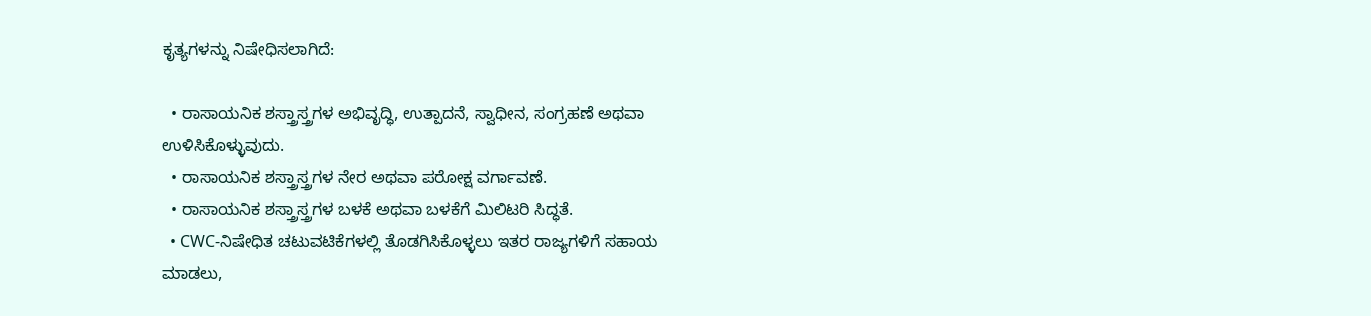ಕೃತ್ಯಗಳನ್ನು ನಿಷೇಧಿಸಲಾಗಿದೆ:

  • ರಾಸಾಯನಿಕ ಶಸ್ತ್ರಾಸ್ತ್ರಗಳ ಅಭಿವೃದ್ಧಿ, ಉತ್ಪಾದನೆ, ಸ್ವಾಧೀನ, ಸಂಗ್ರಹಣೆ ಅಥವಾ ಉಳಿಸಿಕೊಳ್ಳುವುದು.
  • ರಾಸಾಯನಿಕ ಶಸ್ತ್ರಾಸ್ತ್ರಗಳ ನೇರ ಅಥವಾ ಪರೋಕ್ಷ ವರ್ಗಾವಣೆ.
  • ರಾಸಾಯನಿಕ ಶಸ್ತ್ರಾಸ್ತ್ರಗಳ ಬಳಕೆ ಅಥವಾ ಬಳಕೆಗೆ ಮಿಲಿಟರಿ ಸಿದ್ಧತೆ.
  • CWC-ನಿಷೇಧಿತ ಚಟುವಟಿಕೆಗಳಲ್ಲಿ ತೊಡಗಿಸಿಕೊಳ್ಳಲು ಇತರ ರಾಜ್ಯಗಳಿಗೆ ಸಹಾಯ ಮಾಡಲು,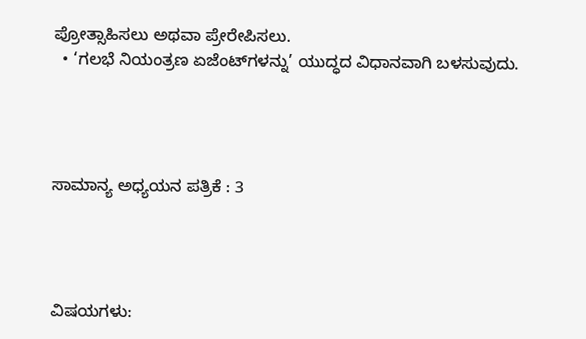ಪ್ರೋತ್ಸಾಹಿಸಲು ಅಥವಾ ಪ್ರೇರೇಪಿಸಲು.
  • ‘ಗಲಭೆ ನಿಯಂತ್ರಣ ಏಜೆಂಟ್‌ಗಳನ್ನು’ ಯುದ್ಧದ ವಿಧಾನವಾಗಿ ಬಳಸುವುದು.




ಸಾಮಾನ್ಯ ಅಧ್ಯಯನ ಪತ್ರಿಕೆ : 3




ವಿಷಯಗಳು: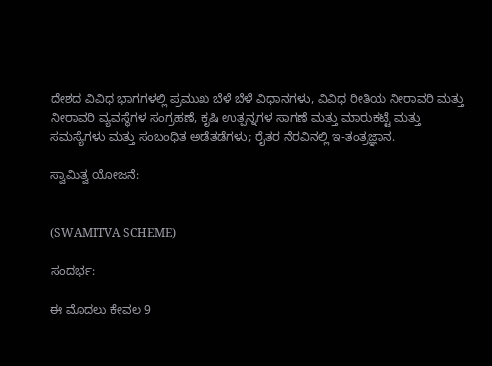ದೇಶದ ವಿವಿಧ ಭಾಗಗಳಲ್ಲಿ ಪ್ರಮುಖ ಬೆಳೆ ಬೆಳೆ ವಿಧಾನಗಳು, ವಿವಿಧ ರೀತಿಯ ನೀರಾವರಿ ಮತ್ತು ನೀರಾವರಿ ವ್ಯವಸ್ಥೆಗಳ ಸಂಗ್ರಹಣೆ, ಕೃಷಿ ಉತ್ಪನ್ನಗಳ ಸಾಗಣೆ ಮತ್ತು ಮಾರುಕಟ್ಟೆ ಮತ್ತು ಸಮಸ್ಯೆಗಳು ಮತ್ತು ಸಂಬಂಧಿತ ಅಡೆತಡೆಗಳು; ರೈತರ ನೆರವಿನಲ್ಲಿ ಇ-ತಂತ್ರಜ್ಞಾನ.

ಸ್ವಾಮಿತ್ವ ಯೋಜನೆ:


(SWAMITVA SCHEME)

ಸಂದರ್ಭ:

ಈ ಮೊದಲು ಕೇವಲ 9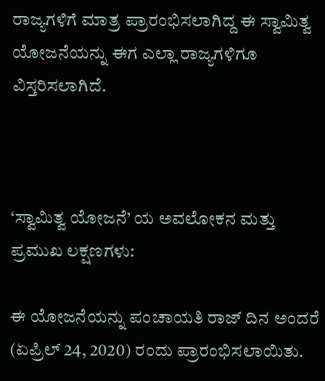ರಾಜ್ಯಗಳಿಗೆ ಮಾತ್ರ ಪ್ರಾರಂಭಿಸಲಾಗಿದ್ದ ಈ ಸ್ವಾಮಿತ್ವ ಯೋಜನೆಯನ್ನು ಈಗ ಎಲ್ಲಾ ರಾಜ್ಯಗಳಿಗೂ ವಿಸ್ತರಿಸಲಾಗಿದೆ.



‘ಸ್ವಾಮಿತ್ವ ಯೋಜನೆ’ ಯ ಅವಲೋಕನ ಮತ್ತು ಪ್ರಮುಖ ಲಕ್ಷಣಗಳು:

ಈ ಯೋಜನೆಯನ್ನು ಪಂಚಾಯತಿ ರಾಜ್ ದಿನ ಅಂದರೆ (ಏಪ್ರಿಲ್ 24, 2020) ರಂದು ಪ್ರಾರಂಭಿಸಲಾಯಿತು.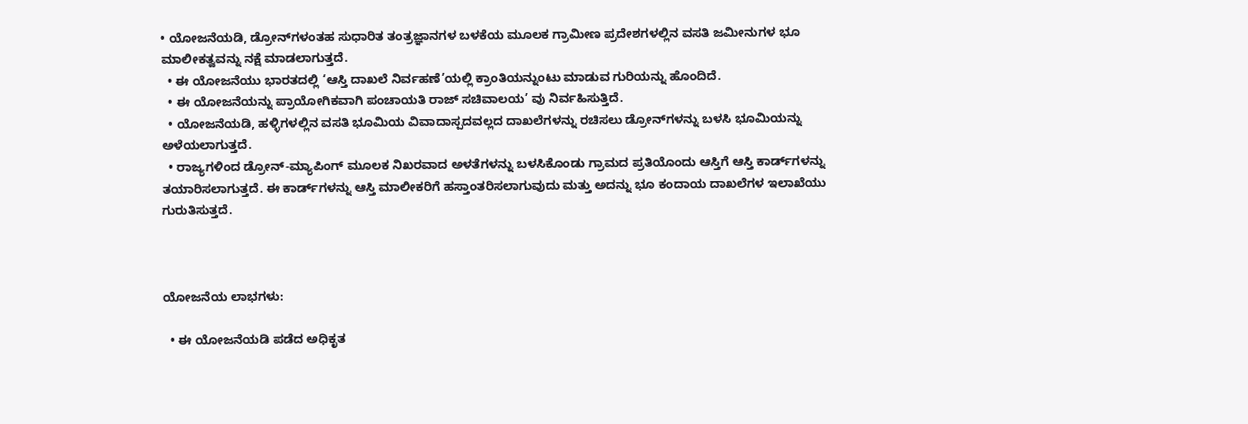• ಯೋಜನೆಯಡಿ, ಡ್ರೋನ್‌ಗಳಂತಹ ಸುಧಾರಿತ ತಂತ್ರಜ್ಞಾನಗಳ ಬಳಕೆಯ ಮೂಲಕ ಗ್ರಾಮೀಣ ಪ್ರದೇಶಗಳಲ್ಲಿನ ವಸತಿ ಜಮೀನುಗಳ ಭೂ ಮಾಲೀಕತ್ವವನ್ನು ನಕ್ಷೆ ಮಾಡಲಾಗುತ್ತದೆ.
  • ಈ ಯೋಜನೆಯು ಭಾರತದಲ್ಲಿ ‘ಆಸ್ತಿ ದಾಖಲೆ ನಿರ್ವಹಣೆ’ಯಲ್ಲಿ ಕ್ರಾಂತಿಯನ್ನುಂಟು ಮಾಡುವ ಗುರಿಯನ್ನು ಹೊಂದಿದೆ.
  • ಈ ಯೋಜನೆಯನ್ನು ಪ್ರಾಯೋಗಿಕವಾಗಿ ಪಂಚಾಯತಿ ರಾಜ್ ಸಚಿವಾಲಯ’ ವು ನಿರ್ವಹಿಸುತ್ತಿದೆ.
  • ಯೋಜನೆಯಡಿ, ಹಳ್ಳಿಗಳಲ್ಲಿನ ವಸತಿ ಭೂಮಿಯ ವಿವಾದಾಸ್ಪದವಲ್ಲದ ದಾಖಲೆಗಳನ್ನು ರಚಿಸಲು ಡ್ರೋನ್‌ಗಳನ್ನು ಬಳಸಿ ಭೂಮಿಯನ್ನು ಅಳೆಯಲಾಗುತ್ತದೆ.
  • ರಾಜ್ಯಗಳಿಂದ ಡ್ರೋನ್-ಮ್ಯಾಪಿಂಗ್ ಮೂಲಕ ನಿಖರವಾದ ಅಳತೆಗಳನ್ನು ಬಳಸಿಕೊಂಡು ಗ್ರಾಮದ ಪ್ರತಿಯೊಂದು ಆಸ್ತಿಗೆ ಆಸ್ತಿ ಕಾರ್ಡ್‌ಗಳನ್ನು ತಯಾರಿಸಲಾಗುತ್ತದೆ. ಈ ಕಾರ್ಡ್‌ಗಳನ್ನು ಆಸ್ತಿ ಮಾಲೀಕರಿಗೆ ಹಸ್ತಾಂತರಿಸಲಾಗುವುದು ಮತ್ತು ಅದನ್ನು ಭೂ ಕಂದಾಯ ದಾಖಲೆಗಳ ಇಲಾಖೆಯು ಗುರುತಿಸುತ್ತದೆ.



ಯೋಜನೆಯ ಲಾಭಗಳು:

  • ಈ ಯೋಜನೆಯಡಿ ಪಡೆದ ಅಧಿಕೃತ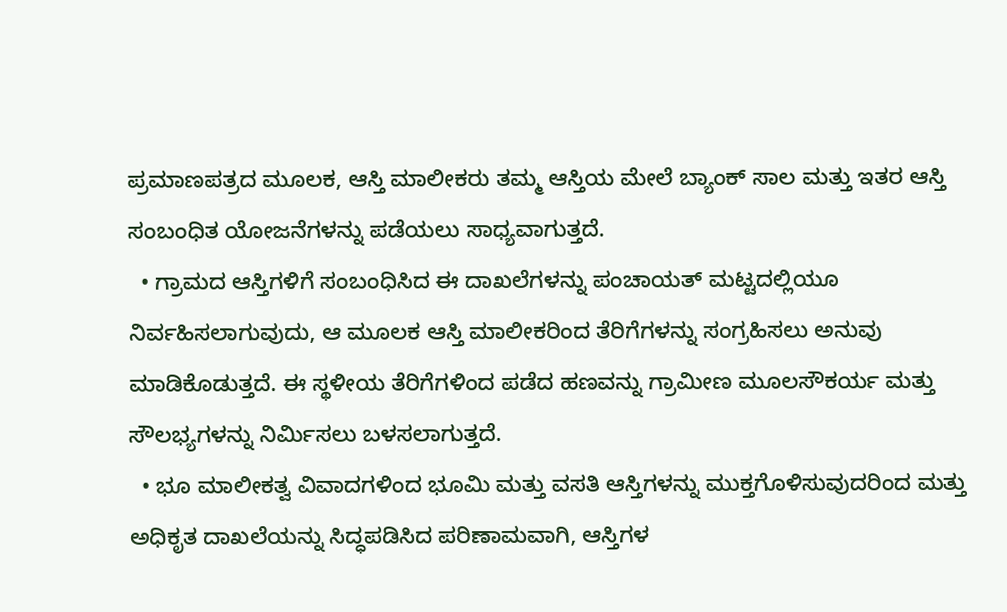ಪ್ರಮಾಣಪತ್ರದ ಮೂಲಕ, ಆಸ್ತಿ ಮಾಲೀಕರು ತಮ್ಮ ಆಸ್ತಿಯ ಮೇಲೆ ಬ್ಯಾಂಕ್ ಸಾಲ ಮತ್ತು ಇತರ ಆಸ್ತಿ ಸಂಬಂಧಿತ ಯೋಜನೆಗಳನ್ನು ಪಡೆಯಲು ಸಾಧ್ಯವಾಗುತ್ತದೆ.
  • ಗ್ರಾಮದ ಆಸ್ತಿಗಳಿಗೆ ಸಂಬಂಧಿಸಿದ ಈ ದಾಖಲೆಗಳನ್ನು ಪಂಚಾಯತ್ ಮಟ್ಟದಲ್ಲಿಯೂ ನಿರ್ವಹಿಸಲಾಗುವುದು, ಆ ಮೂಲಕ ಆಸ್ತಿ ಮಾಲೀಕರಿಂದ ತೆರಿಗೆಗಳನ್ನು ಸಂಗ್ರಹಿಸಲು ಅನುವು ಮಾಡಿಕೊಡುತ್ತದೆ. ಈ ಸ್ಥಳೀಯ ತೆರಿಗೆಗಳಿಂದ ಪಡೆದ ಹಣವನ್ನು ಗ್ರಾಮೀಣ ಮೂಲಸೌಕರ್ಯ ಮತ್ತು ಸೌಲಭ್ಯಗಳನ್ನು ನಿರ್ಮಿಸಲು ಬಳಸಲಾಗುತ್ತದೆ.
  • ಭೂ ಮಾಲೀಕತ್ವ ವಿವಾದಗಳಿಂದ ಭೂಮಿ ಮತ್ತು ವಸತಿ ಆಸ್ತಿಗಳನ್ನು ಮುಕ್ತಗೊಳಿಸುವುದರಿಂದ ಮತ್ತು ಅಧಿಕೃತ ದಾಖಲೆಯನ್ನು ಸಿದ್ಧಪಡಿಸಿದ ಪರಿಣಾಮವಾಗಿ, ಆಸ್ತಿಗಳ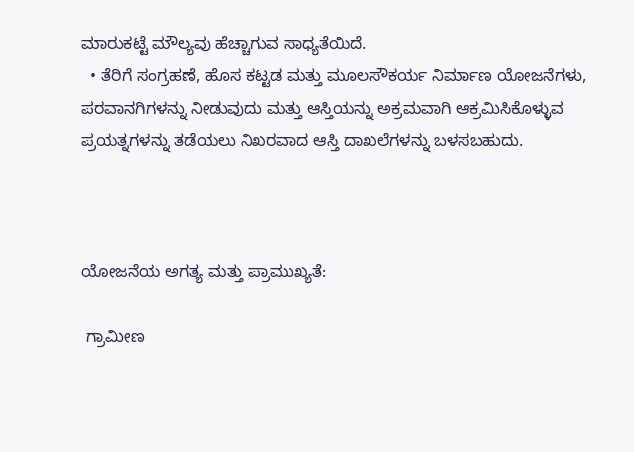ಮಾರುಕಟ್ಟೆ ಮೌಲ್ಯವು ಹೆಚ್ಚಾಗುವ ಸಾಧ್ಯತೆಯಿದೆ.
  • ತೆರಿಗೆ ಸಂಗ್ರಹಣೆ, ಹೊಸ ಕಟ್ಟಡ ಮತ್ತು ಮೂಲಸೌಕರ್ಯ ನಿರ್ಮಾಣ ಯೋಜನೆಗಳು, ಪರವಾನಗಿಗಳನ್ನು ನೀಡುವುದು ಮತ್ತು ಆಸ್ತಿಯನ್ನು ಅಕ್ರಮವಾಗಿ ಆಕ್ರಮಿಸಿಕೊಳ್ಳುವ ಪ್ರಯತ್ನಗಳನ್ನು ತಡೆಯಲು ನಿಖರವಾದ ಆಸ್ತಿ ದಾಖಲೆಗಳನ್ನು ಬಳಸಬಹುದು.



ಯೋಜನೆಯ ಅಗತ್ಯ ಮತ್ತು ಪ್ರಾಮುಖ್ಯತೆ:

 ಗ್ರಾಮೀಣ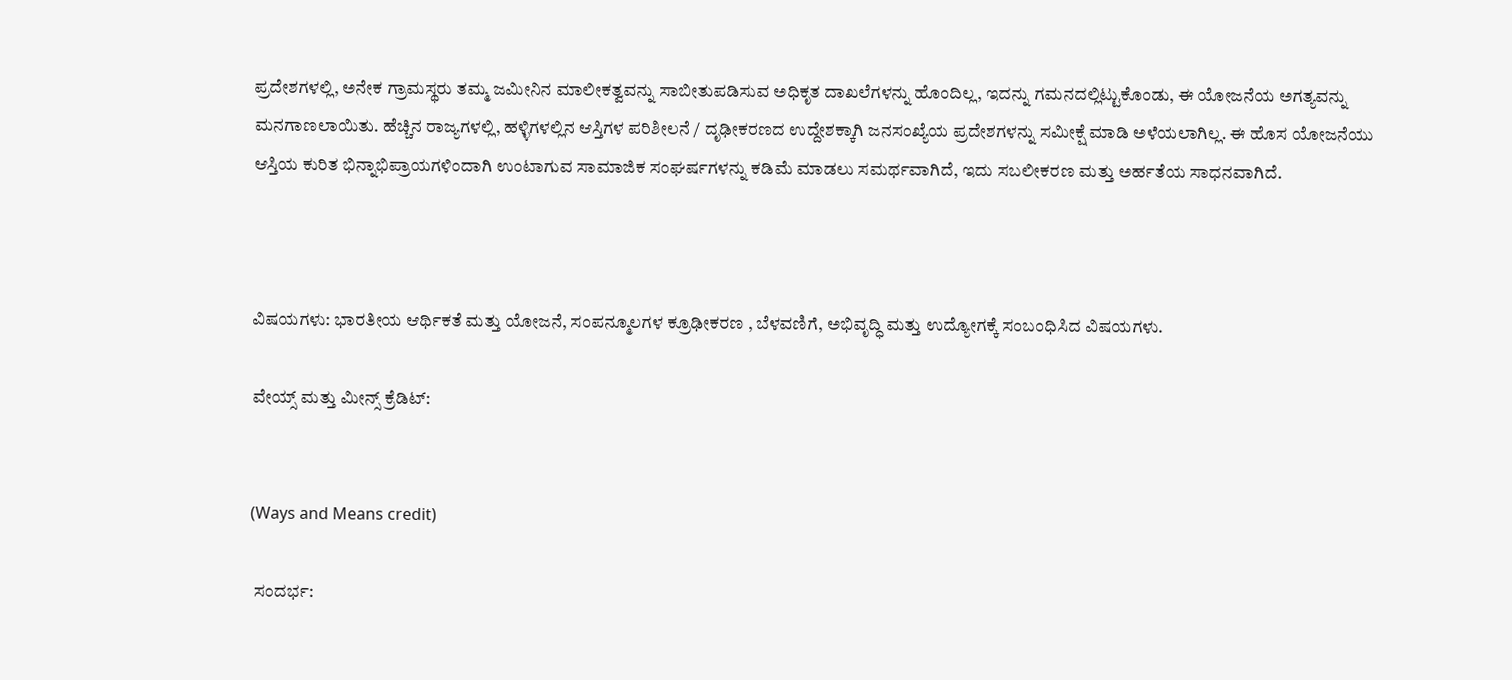ಪ್ರದೇಶಗಳಲ್ಲಿ, ಅನೇಕ ಗ್ರಾಮಸ್ಥರು ತಮ್ಮ ಜಮೀನಿನ ಮಾಲೀಕತ್ವವನ್ನು ಸಾಬೀತುಪಡಿಸುವ ಅಧಿಕೃತ ದಾಖಲೆಗಳನ್ನು ಹೊಂದಿಲ್ಲ, ಇದನ್ನು ಗಮನದಲ್ಲಿಟ್ಟುಕೊಂಡು, ಈ ಯೋಜನೆಯ ಅಗತ್ಯವನ್ನು ಮನಗಾಣಲಾಯಿತು. ಹೆಚ್ಚಿನ ರಾಜ್ಯಗಳಲ್ಲಿ, ಹಳ್ಳಿಗಳಲ್ಲಿನ ಆಸ್ತಿಗಳ ಪರಿಶೀಲನೆ / ದೃಢೀಕರಣದ ಉದ್ದೇಶಕ್ಕಾಗಿ ಜನಸಂಖ್ಯೆಯ ಪ್ರದೇಶಗಳನ್ನು ಸಮೀಕ್ಷೆ ಮಾಡಿ ಅಳೆಯಲಾಗಿಲ್ಲ. ಈ ಹೊಸ ಯೋಜನೆಯು ಆಸ್ತಿಯ ಕುರಿತ ಭಿನ್ನಾಭಿಪ್ರಾಯಗಳಿಂದಾಗಿ ಉಂಟಾಗುವ ಸಾಮಾಜಿಕ ಸಂಘರ್ಷಗಳನ್ನು ಕಡಿಮೆ ಮಾಡಲು ಸಮರ್ಥವಾಗಿದೆ, ಇದು ಸಬಲೀಕರಣ ಮತ್ತು ಅರ್ಹತೆಯ ಸಾಧನವಾಗಿದೆ.



ವಿಷಯಗಳು: ಭಾರತೀಯ ಆರ್ಥಿಕತೆ ಮತ್ತು ಯೋಜನೆ, ಸಂಪನ್ಮೂಲಗಳ ಕ್ರೂಢೀಕರಣ , ಬೆಳವಣಿಗೆ, ಅಭಿವೃದ್ಧಿ ಮತ್ತು ಉದ್ಯೋಗಕ್ಕೆ ಸಂಬಂಧಿಸಿದ ವಿಷಯಗಳು.

ವೇಯ್ಸ್ ಮತ್ತು ಮೀನ್ಸ್ ಕ್ರೆಡಿಟ್:


(Ways and Means credit)

 ಸಂದರ್ಭ: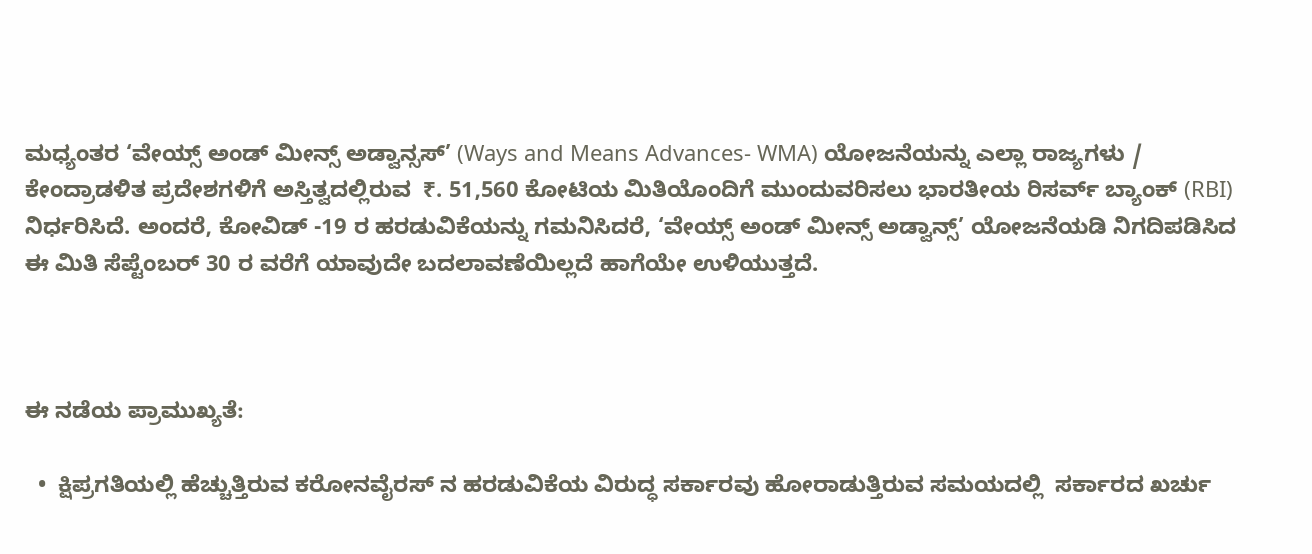ಮಧ್ಯಂತರ ‘ವೇಯ್ಸ್ ಅಂಡ್ ಮೀನ್ಸ್ ಅಡ್ವಾನ್ಸಸ್’ (Ways and Means Advances- WMA) ಯೋಜನೆಯನ್ನು ಎಲ್ಲಾ ರಾಜ್ಯಗಳು / ಕೇಂದ್ರಾಡಳಿತ ಪ್ರದೇಶಗಳಿಗೆ ಅಸ್ತಿತ್ವದಲ್ಲಿರುವ  ₹. 51,560 ಕೋಟಿಯ ಮಿತಿಯೊಂದಿಗೆ ಮುಂದುವರಿಸಲು ಭಾರತೀಯ ರಿಸರ್ವ್ ಬ್ಯಾಂಕ್ (RBI) ನಿರ್ಧರಿಸಿದೆ. ಅಂದರೆ, ಕೋವಿಡ್ -19 ರ ಹರಡುವಿಕೆಯನ್ನು ಗಮನಿಸಿದರೆ, ‘ವೇಯ್ಸ್ ಅಂಡ್ ಮೀನ್ಸ್ ಅಡ್ವಾನ್ಸ್’ ಯೋಜನೆಯಡಿ ನಿಗದಿಪಡಿಸಿದ ಈ ಮಿತಿ ಸೆಪ್ಟೆಂಬರ್ 30 ರ ವರೆಗೆ ಯಾವುದೇ ಬದಲಾವಣೆಯಿಲ್ಲದೆ ಹಾಗೆಯೇ ಉಳಿಯುತ್ತದೆ.



ಈ ನಡೆಯ ಪ್ರಾಮುಖ್ಯತೆ:

  •  ಕ್ಷಿಪ್ರಗತಿಯಲ್ಲಿ ಹೆಚ್ಚುತ್ತಿರುವ ಕರೋನವೈರಸ್ ನ ಹರಡುವಿಕೆಯ ವಿರುದ್ಧ ಸರ್ಕಾರವು ಹೋರಾಡುತ್ತಿರುವ ಸಮಯದಲ್ಲಿ  ಸರ್ಕಾರದ ಖರ್ಚು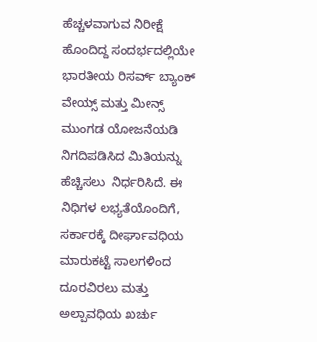ಹೆಚ್ಚಳವಾಗುವ ನಿರೀಕ್ಷೆ ಹೊಂದಿದ್ದ ಸಂದರ್ಭದಲ್ಲಿಯೇ ಭಾರತೀಯ ರಿಸರ್ವ್ ಬ್ಯಾಂಕ್ ವೇಯ್ಸ್ ಮತ್ತು ಮೀನ್ಸ್ ಮುಂಗಡ ಯೋಜನೆಯಡಿ ನಿಗದಿಪಡಿಸಿದ ಮಿತಿಯನ್ನು ಹೆಚ್ಚಿಸಲು  ನಿರ್ಧರಿಸಿದೆ. ಈ ನಿಧಿಗಳ ಲಭ್ಯತೆಯೊಂದಿಗೆ, ಸರ್ಕಾರಕ್ಕೆ ದೀರ್ಘಾವಧಿಯ ಮಾರುಕಟ್ಟೆ ಸಾಲಗಳಿಂದ ದೂರವಿರಲು ಮತ್ತು ಅಲ್ಪಾವಧಿಯ ಖರ್ಚು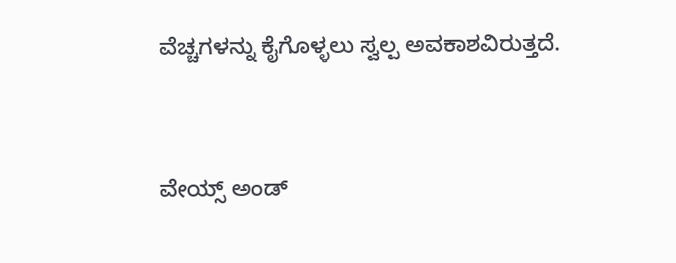ವೆಚ್ಚಗಳನ್ನು ಕೈಗೊಳ್ಳಲು ಸ್ವಲ್ಪ ಅವಕಾಶವಿರುತ್ತದೆ.



ವೇಯ್ಸ್ ಅಂಡ್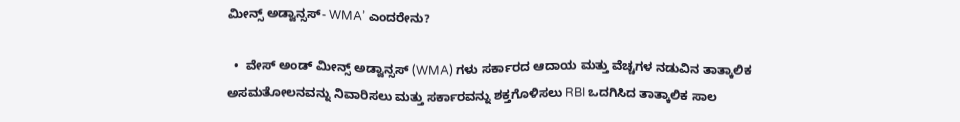ಮೀನ್ಸ್ ಅಡ್ವಾನ್ಸಸ್- WMA’ ಎಂದರೇನು?

  •  ವೇಸ್ ಅಂಡ್ ಮೀನ್ಸ್ ಅಡ್ವಾನ್ಸಸ್ (WMA) ಗಳು ಸರ್ಕಾರದ ಆದಾಯ ಮತ್ತು ವೆಚ್ಚಗಳ ನಡುವಿನ ತಾತ್ಕಾಲಿಕ ಅಸಮತೋಲನವನ್ನು ನಿವಾರಿಸಲು ಮತ್ತು ಸರ್ಕಾರವನ್ನು ಶಕ್ತಗೊಳಿಸಲು RBI ಒದಗಿಸಿದ ತಾತ್ಕಾಲಿಕ ಸಾಲ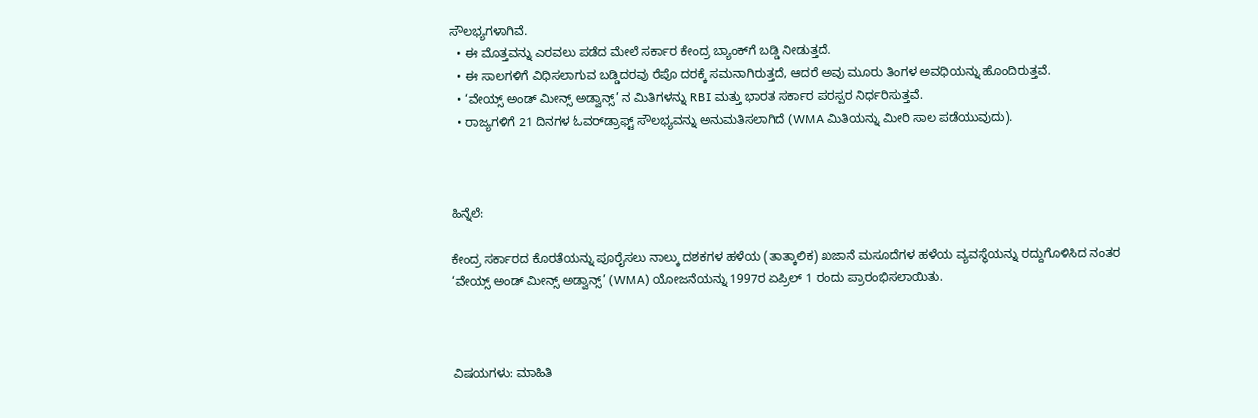ಸೌಲಭ್ಯಗಳಾಗಿವೆ.
  • ಈ ಮೊತ್ತವನ್ನು ಎರವಲು ಪಡೆದ ಮೇಲೆ ಸರ್ಕಾರ ಕೇಂದ್ರ ಬ್ಯಾಂಕ್‌ಗೆ ಬಡ್ಡಿ ನೀಡುತ್ತದೆ.
  • ಈ ಸಾಲಗಳಿಗೆ ವಿಧಿಸಲಾಗುವ ಬಡ್ಡಿದರವು ರೆಪೊ ದರಕ್ಕೆ ಸಮನಾಗಿರುತ್ತದೆ, ಆದರೆ ಅವು ಮೂರು ತಿಂಗಳ ಅವಧಿಯನ್ನು ಹೊಂದಿರುತ್ತವೆ.
  • ‘ವೇಯ್ಸ್ ಅಂಡ್ ಮೀನ್ಸ್ ಅಡ್ವಾನ್ಸ್’ ನ ಮಿತಿಗಳನ್ನು RBI ಮತ್ತು ಭಾರತ ಸರ್ಕಾರ ಪರಸ್ಪರ ನಿರ್ಧರಿಸುತ್ತವೆ.
  • ರಾಜ್ಯಗಳಿಗೆ 21 ದಿನಗಳ ಓವರ್‌ಡ್ರಾಫ್ಟ್ ಸೌಲಭ್ಯವನ್ನು ಅನುಮತಿಸಲಾಗಿದೆ (WMA ಮಿತಿಯನ್ನು ಮೀರಿ ಸಾಲ ಪಡೆಯುವುದು).



ಹಿನ್ನೆಲೆ:

ಕೇಂದ್ರ ಸರ್ಕಾರದ ಕೊರತೆಯನ್ನು ಪೂರೈಸಲು ನಾಲ್ಕು ದಶಕಗಳ ಹಳೆಯ (ತಾತ್ಕಾಲಿಕ) ಖಜಾನೆ ಮಸೂದೆಗಳ ಹಳೆಯ ವ್ಯವಸ್ಥೆಯನ್ನು ರದ್ದುಗೊಳಿಸಿದ ನಂತರ   ‘ವೇಯ್ಸ್ ಅಂಡ್ ಮೀನ್ಸ್ ಅಡ್ವಾನ್ಸ್’ (WMA) ಯೋಜನೆಯನ್ನು 1997ರ ಏಪ್ರಿಲ್ 1 ರಂದು ಪ್ರಾರಂಭಿಸಲಾಯಿತು.



ವಿಷಯಗಳು: ಮಾಹಿತಿ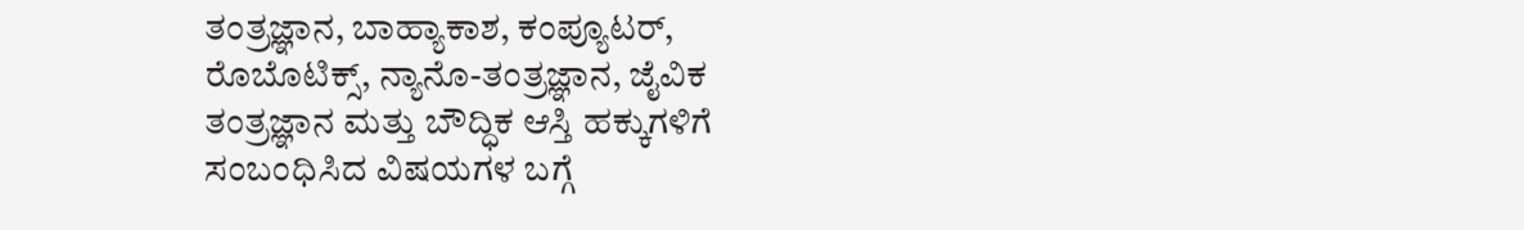ತಂತ್ರಜ್ಞಾನ, ಬಾಹ್ಯಾಕಾಶ, ಕಂಪ್ಯೂಟರ್, ರೊಬೊಟಿಕ್ಸ್, ನ್ಯಾನೊ-ತಂತ್ರಜ್ಞಾನ, ಜೈವಿಕ ತಂತ್ರಜ್ಞಾನ ಮತ್ತು ಬೌದ್ಧಿಕ ಆಸ್ತಿ ಹಕ್ಕುಗಳಿಗೆ ಸಂಬಂಧಿಸಿದ ವಿಷಯಗಳ ಬಗ್ಗೆ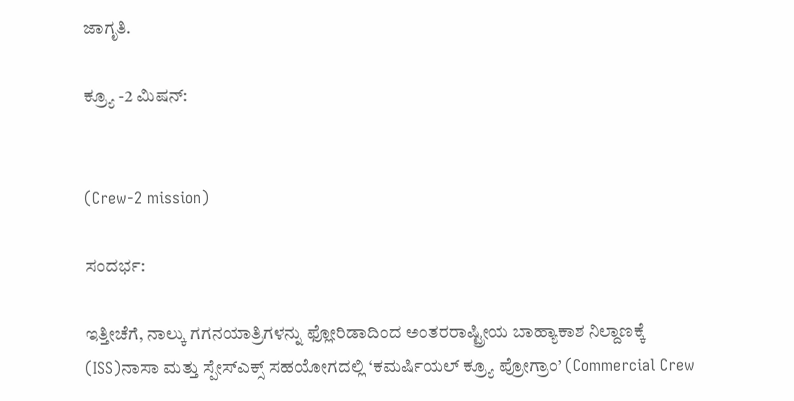ಜಾಗೃತಿ.

ಕ್ರ್ಯೂ -2 ಮಿಷನ್:


(Crew-2 mission)

ಸಂದರ್ಭ:

ಇತ್ತೀಚೆಗೆ, ನಾಲ್ಕು ಗಗನಯಾತ್ರಿಗಳನ್ನು ಫ್ಲೋರಿಡಾದಿಂದ ಅಂತರರಾಷ್ಟ್ರೀಯ ಬಾಹ್ಯಾಕಾಶ ನಿಲ್ದಾಣಕ್ಕೆ (ISS)ನಾಸಾ ಮತ್ತು ಸ್ಪೇಸ್ಎಕ್ಸ್ ಸಹಯೋಗದಲ್ಲಿ ‘ಕಮರ್ಷಿಯಲ್ ಕ್ರ್ಯೂ ಪ್ರೋಗ್ರಾಂ’ (Commercial Crew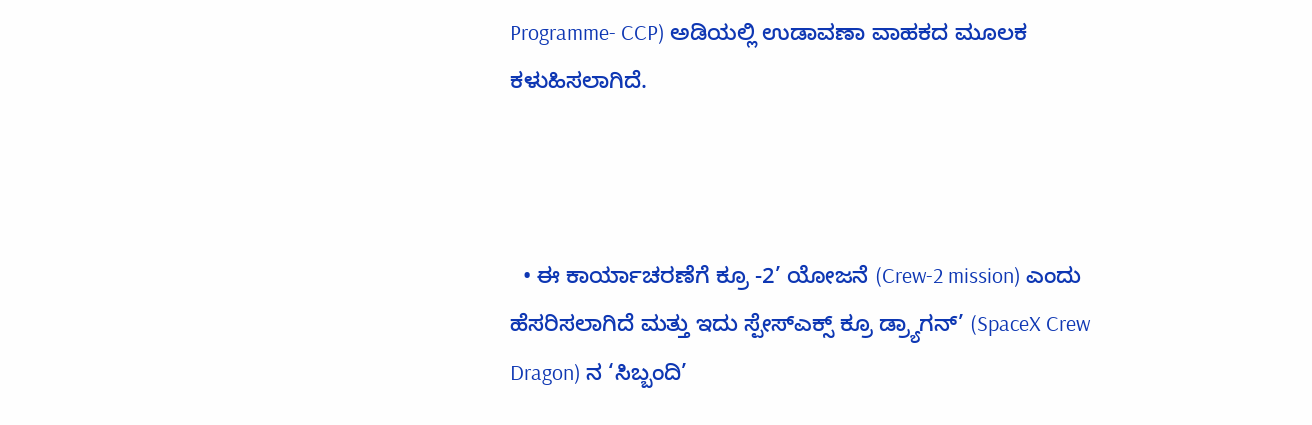Programme- CCP) ಅಡಿಯಲ್ಲಿ ಉಡಾವಣಾ ವಾಹಕದ ಮೂಲಕ ಕಳುಹಿಸಲಾಗಿದೆ.



  • ಈ ಕಾರ್ಯಾಚರಣೆಗೆ ಕ್ರೂ -2’ ಯೋಜನೆ (Crew-2 mission) ಎಂದು ಹೆಸರಿಸಲಾಗಿದೆ ಮತ್ತು ಇದು ಸ್ಪೇಸ್‌ಎಕ್ಸ್ ಕ್ರೂ ಡ್ರ್ಯಾಗನ್’ (SpaceX Crew Dragon) ನ ‘ಸಿಬ್ಬಂದಿ’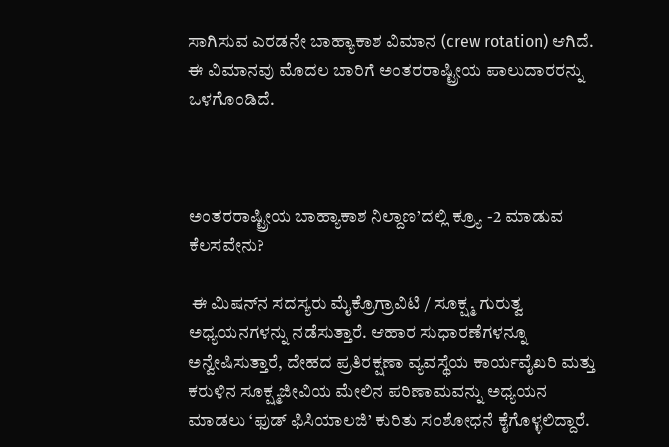ಸಾಗಿಸುವ ಎರಡನೇ ಬಾಹ್ಯಾಕಾಶ ವಿಮಾನ (crew rotation) ಆಗಿದೆ. ಈ ವಿಮಾನವು ಮೊದಲ ಬಾರಿಗೆ ಅಂತರರಾಷ್ಟ್ರೀಯ ಪಾಲುದಾರರನ್ನು ಒಳಗೊಂಡಿದೆ.



ಅಂತರರಾಷ್ಟ್ರೀಯ ಬಾಹ್ಯಾಕಾಶ ನಿಲ್ದಾಣ’ದಲ್ಲಿ ಕ್ರ್ಯೂ -2 ಮಾಡುವ ಕೆಲಸವೇನು?

 ಈ ಮಿಷನ್‌ನ ಸದಸ್ಯರು ಮೈಕ್ರೊಗ್ರಾವಿಟಿ / ಸೂಕ್ಷ್ಮ ಗುರುತ್ವ ಅಧ್ಯಯನಗಳನ್ನು ನಡೆಸುತ್ತಾರೆ. ಆಹಾರ ಸುಧಾರಣೆಗಳನ್ನೂ ಅನ್ವೇಷಿಸುತ್ತಾರೆ, ದೇಹದ ಪ್ರತಿರಕ್ಷಣಾ ವ್ಯವಸ್ಥೆಯ ಕಾರ್ಯವೈಖರಿ ಮತ್ತು ಕರುಳಿನ ಸೂಕ್ಷ್ಮಜೀವಿಯ ಮೇಲಿನ ಪರಿಣಾಮವನ್ನು ಅಧ್ಯಯನ ಮಾಡಲು ‘ಫುಡ್ ಫಿಸಿಯಾಲಜಿ’ ಕುರಿತು ಸಂಶೋಧನೆ ಕೈಗೊಳ್ಳಲಿದ್ದಾರೆ.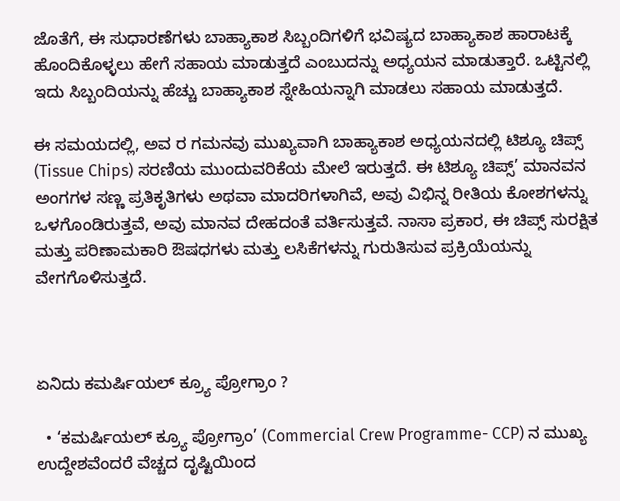ಜೊತೆಗೆ, ಈ ಸುಧಾರಣೆಗಳು ಬಾಹ್ಯಾಕಾಶ ಸಿಬ್ಬಂದಿಗಳಿಗೆ ಭವಿಷ್ಯದ ಬಾಹ್ಯಾಕಾಶ ಹಾರಾಟಕ್ಕೆ ಹೊಂದಿಕೊಳ್ಳಲು ಹೇಗೆ ಸಹಾಯ ಮಾಡುತ್ತದೆ ಎಂಬುದನ್ನು ಅಧ್ಯಯನ ಮಾಡುತ್ತಾರೆ. ಒಟ್ಟಿನಲ್ಲಿ ಇದು ಸಿಬ್ಬಂದಿಯನ್ನು ಹೆಚ್ಚು ಬಾಹ್ಯಾಕಾಶ ಸ್ನೇಹಿಯನ್ನಾಗಿ ಮಾಡಲು ಸಹಾಯ ಮಾಡುತ್ತದೆ.

ಈ ಸಮಯದಲ್ಲಿ, ಅವ ರ ಗಮನವು ಮುಖ್ಯವಾಗಿ ಬಾಹ್ಯಾಕಾಶ ಅಧ್ಯಯನದಲ್ಲಿ ಟಿಶ್ಯೂ ಚಿಪ್ಸ್ (Tissue Chips) ಸರಣಿಯ ಮುಂದುವರಿಕೆಯ ಮೇಲೆ ಇರುತ್ತದೆ. ಈ ಟಿಶ್ಯೂ ಚಿಪ್ಸ್’ ಮಾನವನ ಅಂಗಗಳ ಸಣ್ಣ ಪ್ರತಿಕೃತಿಗಳು ಅಥವಾ ಮಾದರಿಗಳಾಗಿವೆ, ಅವು ವಿಭಿನ್ನ ರೀತಿಯ ಕೋಶಗಳನ್ನು ಒಳಗೊಂಡಿರುತ್ತವೆ, ಅವು ಮಾನವ ದೇಹದಂತೆ ವರ್ತಿಸುತ್ತವೆ. ನಾಸಾ ಪ್ರಕಾರ, ಈ ಚಿಪ್ಸ್ ಸುರಕ್ಷಿತ ಮತ್ತು ಪರಿಣಾಮಕಾರಿ ಔಷಧಗಳು ಮತ್ತು ಲಸಿಕೆಗಳನ್ನು ಗುರುತಿಸುವ ಪ್ರಕ್ರಿಯೆಯನ್ನು ವೇಗಗೊಳಿಸುತ್ತದೆ.



ಏನಿದು ಕಮರ್ಷಿಯಲ್ ಕ್ರ್ಯೂ ಪ್ರೋಗ್ರಾಂ ?

  • ‘ಕಮರ್ಷಿಯಲ್ ಕ್ರ್ಯೂ ಪ್ರೋಗ್ರಾಂ’ (Commercial Crew Programme- CCP) ನ ಮುಖ್ಯ ಉದ್ದೇಶವೆಂದರೆ ವೆಚ್ಚದ ದೃಷ್ಟಿಯಿಂದ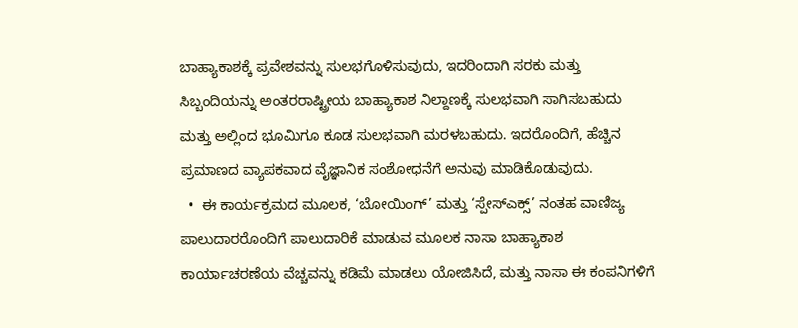ಬಾಹ್ಯಾಕಾಶಕ್ಕೆ ಪ್ರವೇಶವನ್ನು ಸುಲಭಗೊಳಿಸುವುದು, ಇದರಿಂದಾಗಿ ಸರಕು ಮತ್ತು ಸಿಬ್ಬಂದಿಯನ್ನು ಅಂತರರಾಷ್ಟ್ರೀಯ ಬಾಹ್ಯಾಕಾಶ ನಿಲ್ದಾಣಕ್ಕೆ ಸುಲಭವಾಗಿ ಸಾಗಿಸಬಹುದು ಮತ್ತು ಅಲ್ಲಿಂದ ಭೂಮಿಗೂ ಕೂಡ ಸುಲಭವಾಗಿ ಮರಳಬಹುದು. ಇದರೊಂದಿಗೆ, ಹೆಚ್ಚಿನ ಪ್ರಮಾಣದ ವ್ಯಾಪಕವಾದ ವೈಜ್ಞಾನಿಕ ಸಂಶೋಧನೆಗೆ ಅನುವು ಮಾಡಿಕೊಡುವುದು.
  •  ಈ ಕಾರ್ಯಕ್ರಮದ ಮೂಲಕ, ‘ಬೋಯಿಂಗ್’ ಮತ್ತು ‘ಸ್ಪೇಸ್‌ಎಕ್ಸ್’ ನಂತಹ ವಾಣಿಜ್ಯ ಪಾಲುದಾರರೊಂದಿಗೆ ಪಾಲುದಾರಿಕೆ ಮಾಡುವ ಮೂಲಕ ನಾಸಾ ಬಾಹ್ಯಾಕಾಶ ಕಾರ್ಯಾಚರಣೆಯ ವೆಚ್ಚವನ್ನು ಕಡಿಮೆ ಮಾಡಲು ಯೋಜಿಸಿದೆ, ಮತ್ತು ನಾಸಾ ಈ ಕಂಪನಿಗಳಿಗೆ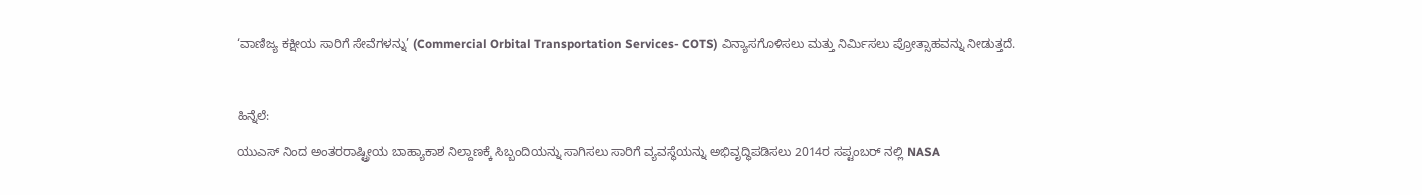‘ವಾಣಿಜ್ಯ ಕಕ್ಷೀಯ ಸಾರಿಗೆ ಸೇವೆಗಳನ್ನು’ (Commercial Orbital Transportation Services- COTS) ವಿನ್ಯಾಸಗೊಳಿಸಲು ಮತ್ತು ನಿರ್ಮಿಸಲು ಪ್ರೋತ್ಸಾಹವನ್ನು ನೀಡುತ್ತದೆ.



ಹಿನ್ನೆಲೆ:

ಯುಎಸ್ ನಿಂದ ಅಂತರರಾಷ್ಟ್ರೀಯ ಬಾಹ್ಯಾಕಾಶ ನಿಲ್ದಾಣಕ್ಕೆ ಸಿಬ್ಬಂದಿಯನ್ನು ಸಾಗಿಸಲು ಸಾರಿಗೆ ವ್ಯವಸ್ಥೆಯನ್ನು ಅಭಿವೃದ್ಧಿಪಡಿಸಲು 2014ರ ಸಪ್ಟಂಬರ್ ನಲ್ಲಿ NASA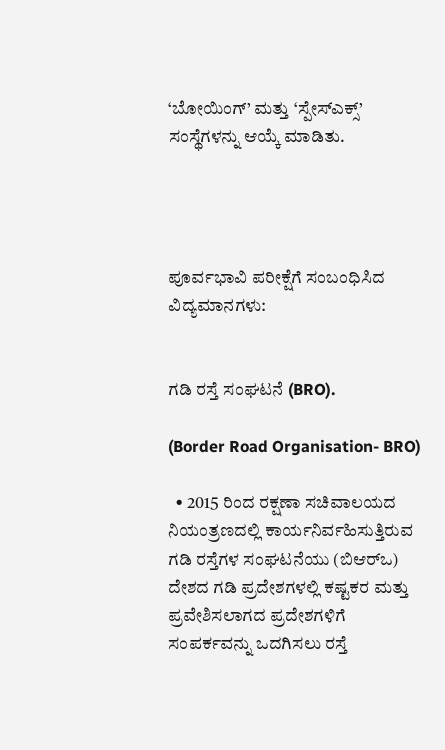‘ಬೋಯಿಂಗ್’ ಮತ್ತು ‘ಸ್ಪೇಸ್ಎಕ್ಸ್’ ಸಂಸ್ಥೆಗಳನ್ನು ಆಯ್ಕೆ ಮಾಡಿತು.




ಪೂರ್ವಭಾವಿ ಪರೀಕ್ಷೆಗೆ ಸಂಬಂಧಿಸಿದ ವಿದ್ಯಮಾನಗಳು:


ಗಡಿ ರಸ್ತೆ ಸಂಘಟನೆ (BRO).

(Border Road Organisation- BRO)

  • 2015 ರಿಂದ ರಕ್ಷಣಾ ಸಚಿವಾಲಯದ ನಿಯಂತ್ರಣದಲ್ಲಿ ಕಾರ್ಯನಿರ್ವಹಿಸುತ್ತಿರುವ ಗಡಿ ರಸ್ತೆಗಳ ಸಂಘಟನೆಯು (ಬಿಆರ್‌ಒ) ದೇಶದ ಗಡಿ ಪ್ರದೇಶಗಳಲ್ಲಿ ಕಷ್ಟಕರ ಮತ್ತು ಪ್ರವೇಶಿಸಲಾಗದ ಪ್ರದೇಶಗಳಿಗೆ ಸಂಪರ್ಕವನ್ನು ಒದಗಿಸಲು ರಸ್ತೆ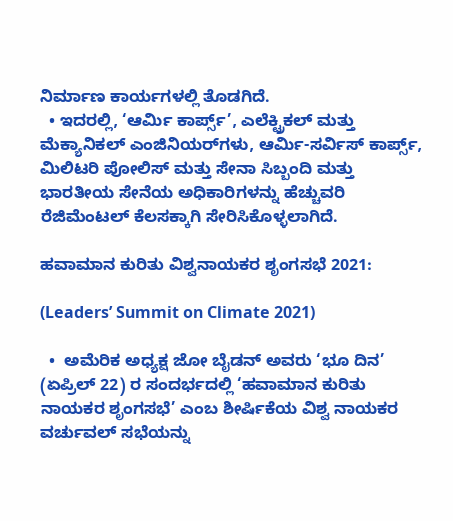ನಿರ್ಮಾಣ ಕಾರ್ಯಗಳಲ್ಲಿ ತೊಡಗಿದೆ.
  • ಇದರಲ್ಲಿ, ‘ಆರ್ಮಿ ಕಾರ್ಪ್ಸ್’, ಎಲೆಕ್ಟ್ರಿಕಲ್ ಮತ್ತು ಮೆಕ್ಯಾನಿಕಲ್ ಎಂಜಿನಿಯರ್‌ಗಳು, ಆರ್ಮಿ-ಸರ್ವಿಸ್ ಕಾರ್ಪ್ಸ್, ಮಿಲಿಟರಿ ಪೋಲಿಸ್ ಮತ್ತು ಸೇನಾ ಸಿಬ್ಬಂದಿ ಮತ್ತು ಭಾರತೀಯ ಸೇನೆಯ ಅಧಿಕಾರಿಗಳನ್ನು ಹೆಚ್ಚುವರಿ ರೆಜಿಮೆಂಟಲ್ ಕೆಲಸಕ್ಕಾಗಿ ಸೇರಿಸಿಕೊಳ್ಳಲಾಗಿದೆ.

ಹವಾಮಾನ ಕುರಿತು ವಿಶ್ವನಾಯಕರ ಶೃಂಗಸಭೆ 2021:

(Leaders’ Summit on Climate 2021)

  •  ಅಮೆರಿಕ ಅಧ್ಯಕ್ಷ ಜೋ ಬೈಡನ್ ಅವರು ‘ಭೂ ದಿನ’ (ಏಪ್ರಿಲ್ 22) ರ ಸಂದರ್ಭದಲ್ಲಿ ‘ಹವಾಮಾನ ಕುರಿತು ನಾಯಕರ ಶೃಂಗಸಭೆ’ ಎಂಬ ಶೀರ್ಷಿಕೆಯ ವಿಶ್ವ ನಾಯಕರ ವರ್ಚುವಲ್ ಸಭೆಯನ್ನು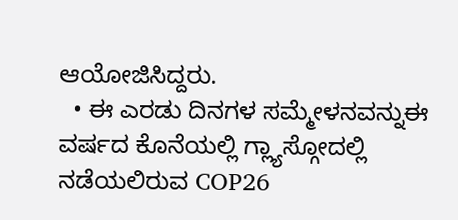ಆಯೋಜಿಸಿದ್ದರು.
  • ಈ ಎರಡು ದಿನಗಳ ಸಮ್ಮೇಳನವನ್ನುಈ ವರ್ಷದ ಕೊನೆಯಲ್ಲಿ ಗ್ಲ್ಯಾಸ್ಗೋದಲ್ಲಿ ನಡೆಯಲಿರುವ COP26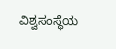ವಿಶ್ವಸಂಸ್ಥೆಯ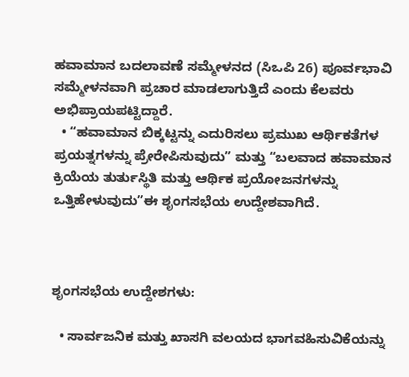ಹವಾಮಾನ ಬದಲಾವಣೆ ಸಮ್ಮೇಳನದ (ಸಿಒಪಿ 26) ಪೂರ್ವಭಾವಿ ಸಮ್ಮೇಳನವಾಗಿ ಪ್ರಚಾರ ಮಾಡಲಾಗುತ್ತಿದೆ ಎಂದು ಕೆಲವರು ಅಭಿಪ್ರಾಯಪಟ್ಟಿದ್ದಾರೆ.
  • “ಹವಾಮಾನ ಬಿಕ್ಕಟ್ಟನ್ನು ಎದುರಿಸಲು ಪ್ರಮುಖ ಆರ್ಥಿಕತೆಗಳ ಪ್ರಯತ್ನಗಳನ್ನು ಪ್ರೇರೇಪಿಸುವುದು” ಮತ್ತು “ಬಲವಾದ ಹವಾಮಾನ ಕ್ರಿಯೆಯ ತುರ್ತುಸ್ಥಿತಿ ಮತ್ತು ಆರ್ಥಿಕ ಪ್ರಯೋಜನಗಳನ್ನು ಒತ್ತಿಹೇಳುವುದು”ಈ ಶೃಂಗಸಭೆಯ ಉದ್ದೇಶವಾಗಿದೆ.



ಶೃಂಗಸಭೆಯ ಉದ್ದೇಶಗಳು:

  • ಸಾರ್ವಜನಿಕ ಮತ್ತು ಖಾಸಗಿ ವಲಯದ ಭಾಗವಹಿಸುವಿಕೆಯನ್ನು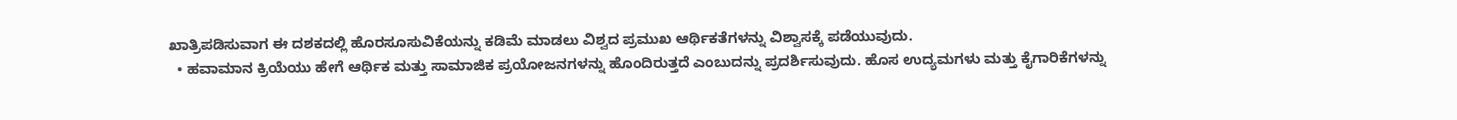ಖಾತ್ರಿಪಡಿಸುವಾಗ ಈ ದಶಕದಲ್ಲಿ ಹೊರಸೂಸುವಿಕೆಯನ್ನು ಕಡಿಮೆ ಮಾಡಲು ವಿಶ್ವದ ಪ್ರಮುಖ ಆರ್ಥಿಕತೆಗಳನ್ನು ವಿಶ್ವಾಸಕ್ಕೆ ಪಡೆಯುವುದು.
  • ಹವಾಮಾನ ಕ್ರಿಯೆಯು ಹೇಗೆ ಆರ್ಥಿಕ ಮತ್ತು ಸಾಮಾಜಿಕ ಪ್ರಯೋಜನಗಳನ್ನು ಹೊಂದಿರುತ್ತದೆ ಎಂಬುದನ್ನು ಪ್ರದರ್ಶಿಸುವುದು. ಹೊಸ ಉದ್ಯಮಗಳು ಮತ್ತು ಕೈಗಾರಿಕೆಗಳನ್ನು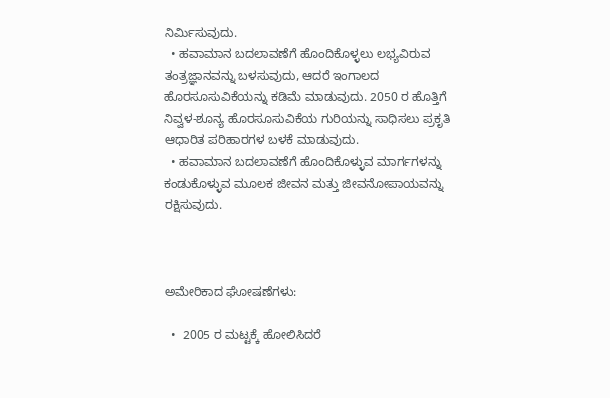ನಿರ್ಮಿಸುವುದು.
  • ಹವಾಮಾನ ಬದಲಾವಣೆಗೆ ಹೊಂದಿಕೊಳ್ಳಲು ಲಭ್ಯವಿರುವ ತಂತ್ರಜ್ಞಾನವನ್ನು ಬಳಸುವುದು, ಆದರೆ ಇಂಗಾಲದ ಹೊರಸೂಸುವಿಕೆಯನ್ನು ಕಡಿಮೆ ಮಾಡುವುದು. 2050 ರ ಹೊತ್ತಿಗೆ ನಿವ್ವಳ-ಶೂನ್ಯ ಹೊರಸೂಸುವಿಕೆಯ ಗುರಿಯನ್ನು ಸಾಧಿಸಲು ಪ್ರಕೃತಿ ಆಧಾರಿತ ಪರಿಹಾರಗಳ ಬಳಕೆ ಮಾಡುವುದು.
  • ಹವಾಮಾನ ಬದಲಾವಣೆಗೆ ಹೊಂದಿಕೊಳ್ಳುವ ಮಾರ್ಗಗಳನ್ನು ಕಂಡುಕೊಳ್ಳುವ ಮೂಲಕ ಜೀವನ ಮತ್ತು ಜೀವನೋಪಾಯವನ್ನು ರಕ್ಷಿಸುವುದು.



ಅಮೇರಿಕಾದ ಘೋಷಣೆಗಳು:

  •  2005 ರ ಮಟ್ಟಕ್ಕೆ ಹೋಲಿಸಿದರೆ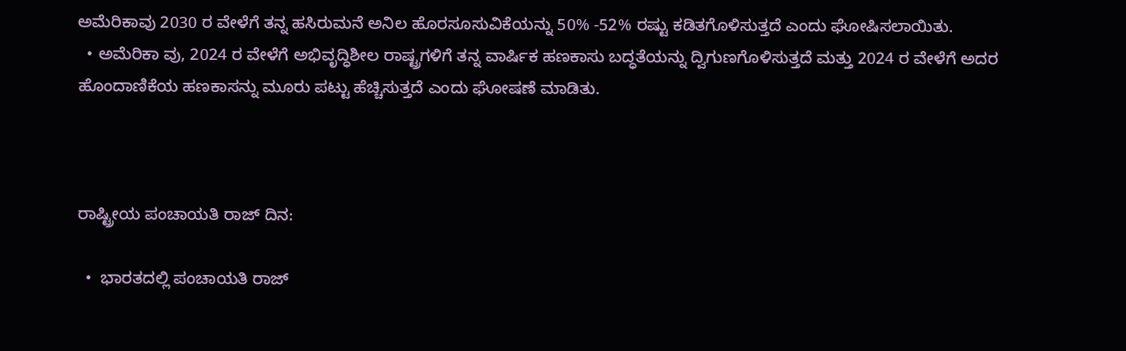ಅಮೆರಿಕಾವು 2030 ರ ವೇಳೆಗೆ ತನ್ನ ಹಸಿರುಮನೆ ಅನಿಲ ಹೊರಸೂಸುವಿಕೆಯನ್ನು 50% -52% ರಷ್ಟು ಕಡಿತಗೊಳಿಸುತ್ತದೆ ಎಂದು ಘೋಷಿಸಲಾಯಿತು.
  • ಅಮೆರಿಕಾ ವು, 2024 ರ ವೇಳೆಗೆ ಅಭಿವೃದ್ಧಿಶೀಲ ರಾಷ್ಟ್ರಗಳಿಗೆ ತನ್ನ ವಾರ್ಷಿಕ ಹಣಕಾಸು ಬದ್ಧತೆಯನ್ನು ದ್ವಿಗುಣಗೊಳಿಸುತ್ತದೆ ಮತ್ತು 2024 ರ ವೇಳೆಗೆ ಅದರ ಹೊಂದಾಣಿಕೆಯ ಹಣಕಾಸನ್ನು ಮೂರು ಪಟ್ಟು ಹೆಚ್ಚಿಸುತ್ತದೆ ಎಂದು ಘೋಷಣೆ ಮಾಡಿತು.



ರಾಷ್ಟ್ರೀಯ ಪಂಚಾಯತಿ ರಾಜ್ ದಿನ:

  •  ಭಾರತದಲ್ಲಿ ಪಂಚಾಯತಿ ರಾಜ್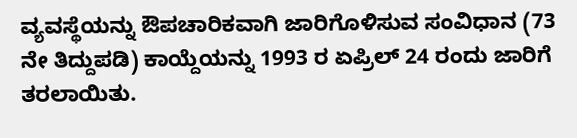ವ್ಯವಸ್ಥೆಯನ್ನು ಔಪಚಾರಿಕವಾಗಿ ಜಾರಿಗೊಳಿಸುವ ಸಂವಿಧಾನ (73 ನೇ ತಿದ್ದುಪಡಿ) ಕಾಯ್ದೆಯನ್ನು 1993 ರ ಏಪ್ರಿಲ್ 24 ರಂದು ಜಾರಿಗೆ ತರಲಾಯಿತು.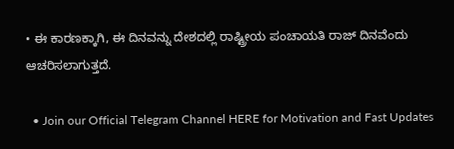• ಈ ಕಾರಣಕ್ಕಾಗಿ, ಈ ದಿನವನ್ನು ದೇಶದಲ್ಲಿ ರಾಷ್ಟ್ರೀಯ ಪಂಚಾಯತಿ ರಾಜ್ ದಿನವೆಂದು ಆಚರಿಸಲಾಗುತ್ತದೆ.

  • Join our Official Telegram Channel HERE for Motivation and Fast Updates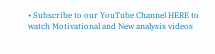• Subscribe to our YouTube Channel HERE to watch Motivational and New analysis videos